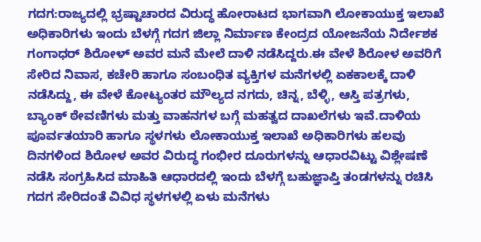ಗದಗ:ರಾಜ್ಯದಲ್ಲಿ ಭ್ರಷ್ಟಾಚಾರದ ವಿರುದ್ಧ ಹೋರಾಟದ ಭಾಗವಾಗಿ ಲೋಕಾಯುಕ್ತ ಇಲಾಖೆ ಅಧಿಕಾರಿಗಳು ಇಂದು ಬೆಳಗ್ಗೆ ಗದಗ ಜಿಲ್ಲಾ ನಿರ್ಮಾಣ ಕೇಂದ್ರದ ಯೋಜನೆಯ ನಿರ್ದೇಶಕ ಗಂಗಾಧರ್ ಶಿರೋಳ್ ಅವರ ಮನೆ ಮೇಲೆ ದಾಳಿ ನಡೆಸಿದ್ದರು.ಈ ವೇಳೆ ಶಿರೋಳ ಅವರಿಗೆ ಸೇರಿದ ನಿವಾಸ, ಕಚೇರಿ ಹಾಗೂ ಸಂಬಂಧಿತ ವ್ಯಕ್ತಿಗಳ ಮನೆಗಳಲ್ಲಿ ಏಕಕಾಲಕ್ಕೆ ದಾಳಿ ನಡೆಸಿದ್ದು, ಈ ವೇಳೆ ಕೋಟ್ಯಂತರ ಮೌಲ್ಯದ ನಗದು, ಚಿನ್ನ, ಬೆಳ್ಳಿ, ಆಸ್ತಿ ಪತ್ರಗಳು, ಬ್ಯಾಂಕ್ ಠೇವಣಿಗಳು ಮತ್ತು ವಾಹನಗಳ ಬಗ್ಗೆ ಮಹತ್ವದ ದಾಖಲೆಗಳು ಇವೆ.ದಾಳಿಯ ಪೂರ್ವತಯಾರಿ ಹಾಗೂ ಸ್ಥಳಗಳು ಲೋಕಾಯುಕ್ತ ಇಲಾಖೆ ಅಧಿಕಾರಿಗಳು ಹಲವು ದಿನಗಳಿಂದ ಶಿರೋಳ ಅವರ ವಿರುದ್ಧ ಗಂಭೀರ ದೂರುಗಳನ್ನು ಆಧಾರವಿಟ್ಟು ವಿಶ್ಲೇಷಣೆ ನಡೆಸಿ ಸಂಗ್ರಹಿಸಿದ ಮಾಹಿತಿ ಆಧಾರದಲ್ಲಿ ಇಂದು ಬೆಳಗ್ಗೆ ಬಹುಜ್ಞಾಪ್ತಿ ತಂಡಗಳನ್ನು ರಚಿಸಿ ಗದಗ ಸೇರಿದಂತೆ ವಿವಿಧ ಸ್ಥಳಗಳಲ್ಲಿ ಏಳು ಮನೆಗಳು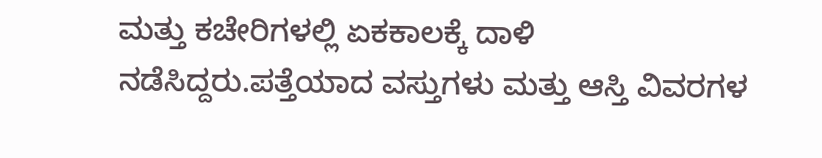ಮತ್ತು ಕಚೇರಿಗಳಲ್ಲಿ ಏಕಕಾಲಕ್ಕೆ ದಾಳಿ ನಡೆಸಿದ್ದರು.ಪತ್ತೆಯಾದ ವಸ್ತುಗಳು ಮತ್ತು ಆಸ್ತಿ ವಿವರಗಳ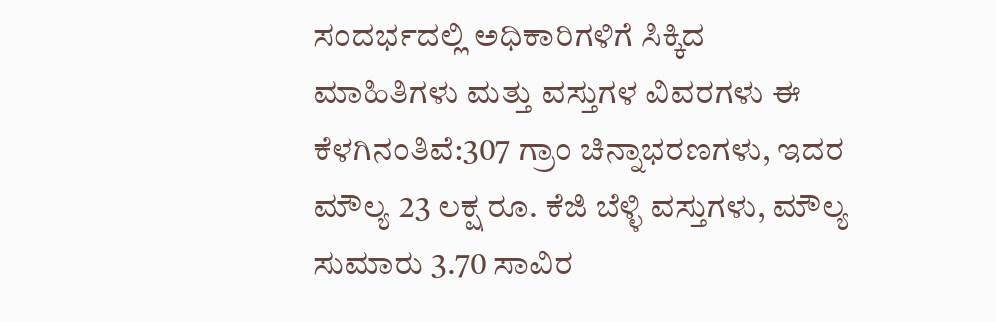ಸಂದರ್ಭದಲ್ಲಿ ಅಧಿಕಾರಿಗಳಿಗೆ ಸಿಕ್ಕಿದ ಮಾಹಿತಿಗಳು ಮತ್ತು ವಸ್ತುಗಳ ವಿವರಗಳು ಈ ಕೆಳಗಿನಂತಿವೆ:307 ಗ್ರಾಂ ಚಿನ್ನಾಭರಣಗಳು, ಇದರ ಮೌಲ್ಯ 23 ಲಕ್ಷ ರೂ. ಕೆಜಿ ಬೆಳ್ಳಿ ವಸ್ತುಗಳು, ಮೌಲ್ಯ ಸುಮಾರು 3.70 ಸಾವಿರ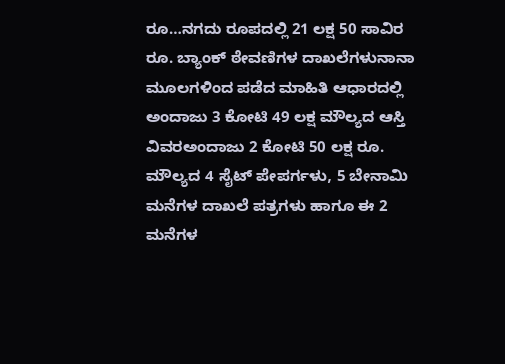ರೂ…ನಗದು ರೂಪದಲ್ಲಿ 21 ಲಕ್ಷ 50 ಸಾವಿರ ರೂ. ಬ್ಯಾಂಕ್ ಠೇವಣಿಗಳ ದಾಖಲೆಗಳುನಾನಾ ಮೂಲಗಳಿಂದ ಪಡೆದ ಮಾಹಿತಿ ಆಧಾರದಲ್ಲಿ ಅಂದಾಜು 3 ಕೋಟಿ 49 ಲಕ್ಷ ಮೌಲ್ಯದ ಆಸ್ತಿ ವಿವರಅಂದಾಜು 2 ಕೋಟಿ 50 ಲಕ್ಷ ರೂ. ಮೌಲ್ಯದ 4 ಸೈಟ್ ಪೇಪರ್ಗಳು, 5 ಬೇನಾಮಿ ಮನೆಗಳ ದಾಖಲೆ ಪತ್ರಗಳು ಹಾಗೂ ಈ 2 ಮನೆಗಳ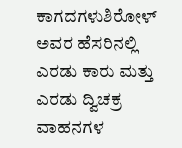ಕಾಗದಗಳುಶಿರೋಳ್ ಅವರ ಹೆಸರಿನಲ್ಲಿ ಎರಡು ಕಾರು ಮತ್ತು ಎರಡು ದ್ವಿಚಕ್ರ ವಾಹನಗಳ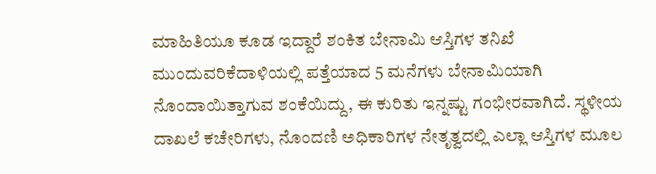ಮಾಹಿತಿಯೂ ಕೂಡ ಇದ್ದಾರೆ ಶಂಕಿತ ಬೇನಾಮಿ ಆಸ್ತಿಗಳ ತನಿಖೆ ಮುಂದುವರಿಕೆದಾಳಿಯಲ್ಲಿ ಪತ್ತೆಯಾದ 5 ಮನೆಗಳು ಬೇನಾಮಿಯಾಗಿ ನೊಂದಾಯಿತ್ತಾಗುವ ಶಂಕೆಯಿದ್ದು, ಈ ಕುರಿತು ಇನ್ನಷ್ಟು ಗಂಭೀರವಾಗಿದೆ. ಸ್ಥಳೀಯ ದಾಖಲೆ ಕಚೇರಿಗಳು, ನೊಂದಣಿ ಅಧಿಕಾರಿಗಳ ನೇತೃತ್ವದಲ್ಲಿ ಎಲ್ಲಾ ಆಸ್ತಿಗಳ ಮೂಲ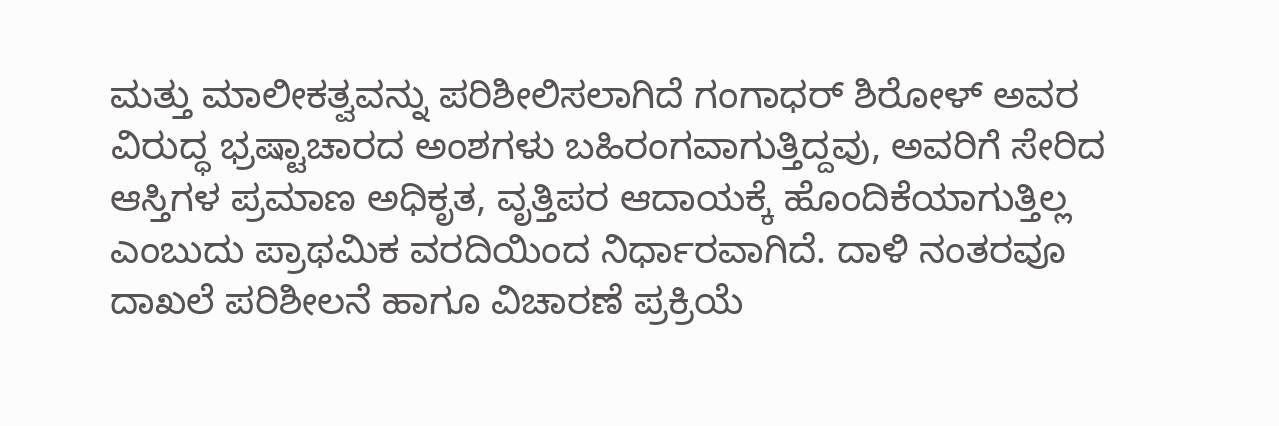ಮತ್ತು ಮಾಲೀಕತ್ವವನ್ನು ಪರಿಶೀಲಿಸಲಾಗಿದೆ ಗಂಗಾಧರ್ ಶಿರೋಳ್ ಅವರ ವಿರುದ್ಧ ಭ್ರಷ್ಟಾಚಾರದ ಅಂಶಗಳು ಬಹಿರಂಗವಾಗುತ್ತಿದ್ದವು, ಅವರಿಗೆ ಸೇರಿದ ಆಸ್ತಿಗಳ ಪ್ರಮಾಣ ಅಧಿಕೃತ, ವೃತ್ತಿಪರ ಆದಾಯಕ್ಕೆ ಹೊಂದಿಕೆಯಾಗುತ್ತಿಲ್ಲ ಎಂಬುದು ಪ್ರಾಥಮಿಕ ವರದಿಯಿಂದ ನಿರ್ಧಾರವಾಗಿದೆ. ದಾಳಿ ನಂತರವೂ ದಾಖಲೆ ಪರಿಶೀಲನೆ ಹಾಗೂ ವಿಚಾರಣೆ ಪ್ರಕ್ರಿಯೆ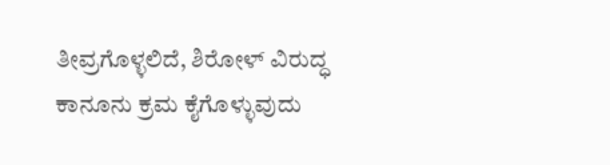ತೀವ್ರಗೊಳ್ಳಲಿದೆ, ಶಿರೋಳ್ ವಿರುದ್ಧ ಕಾನೂನು ಕ್ರಮ ಕೈಗೊಳ್ಳುವುದು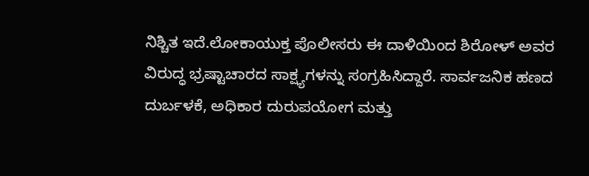ನಿಶ್ಚಿತ ಇದೆ.ಲೋಕಾಯುಕ್ತ ಪೊಲೀಸರು ಈ ದಾಳಿಯಿಂದ ಶಿರೋಳ್ ಅವರ ವಿರುದ್ಧ ಭ್ರಷ್ಟಾಚಾರದ ಸಾಕ್ಷ್ಯಗಳನ್ನು ಸಂಗ್ರಹಿಸಿದ್ದಾರೆ. ಸಾರ್ವಜನಿಕ ಹಣದ ದುರ್ಬಳಕೆ, ಅಧಿಕಾರ ದುರುಪಯೋಗ ಮತ್ತು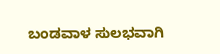ಬಂಡವಾಳ ಸುಲಭವಾಗಿ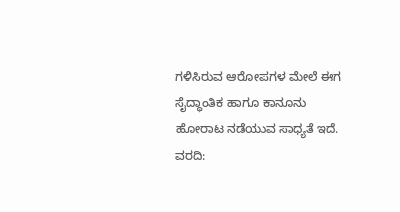ಗಳಿಸಿರುವ ಆರೋಪಗಳ ಮೇಲೆ ಈಗ ಸೈದ್ಧಾಂತಿಕ ಹಾಗೂ ಕಾನೂನು ಹೋರಾಟ ನಡೆಯುವ ಸಾಧ್ಯತೆ ಇದೆ.
ವರದಿ: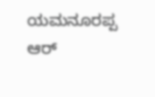ಯಮನೂರಪ್ಪ ಆರ್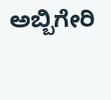ಅಬ್ಬಿಗೇರಿ